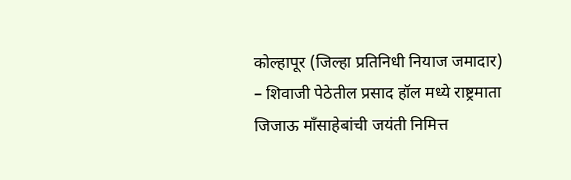कोल्हापूर (जिल्हा प्रतिनिधी नियाज जमादार) – शिवाजी पेठेतील प्रसाद हॉल मध्ये राष्ट्रमाता जिजाऊ मॉंसाहेबांची जयंती निमित्त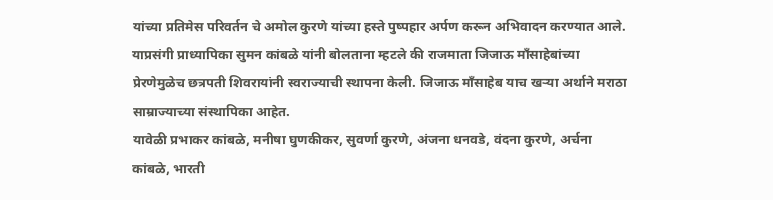यांच्या प्रतिमेस परिवर्तन चे अमोल कुरणे यांच्या हस्ते पुष्पहार अर्पण करून अभिवादन करण्यात आले.
याप्रसंगी प्राध्यापिका सुमन कांबळे यांनी बोलताना म्हटले की राजमाता जिजाऊ मॉंसाहेबांच्या प्रेरणेमुळेच छत्रपती शिवरायांनी स्वराज्याची स्थापना केली. जिजाऊ मॉंसाहेब याच खऱ्या अर्थाने मराठा साम्राज्याच्या संस्थापिका आहेत.
यावेळी प्रभाकर कांबळे, मनीषा घुणकीकर, सुवर्णा कुरणे, अंजना धनवडे, वंदना कुरणे, अर्चना कांबळे, भारती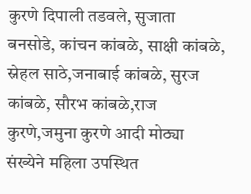कुरणे दिपाली तडवले, सुजाता बनसोडे, कांचन कांबळे, साक्षी कांबळे, स्नेहल साठे,जनाबाई कांबळे, सुरज कांबळे, सौरभ कांबळे,राज कुरणे,जमुना कुरणे आदी मोठ्या संख्येने महिला उपस्थित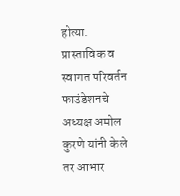होत्या.
प्रास्ताविक व स्वागत परिवर्तन फाउंडेशनचे अध्यक्ष अमोल कुरणे यांनी केले तर आभार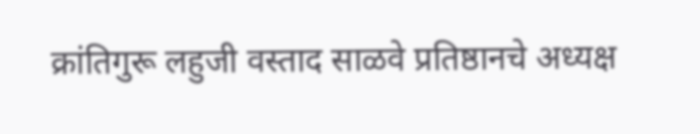क्रांतिगुरू लहुजी वस्ताद साळवे प्रतिष्ठानचे अध्यक्ष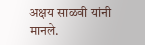अक्षय साळवी यांनी मानले.